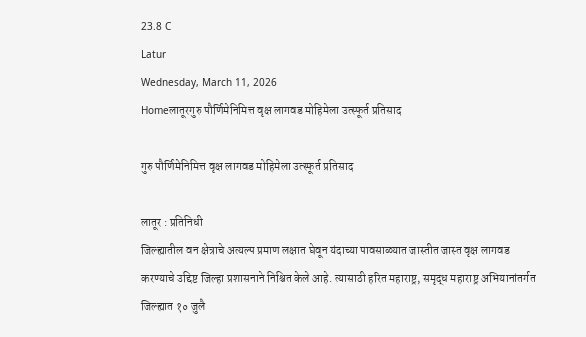23.8 C
Latur
Wednesday, March 11, 2026
Homeलातूरगुरु पौर्णिमेनिमित्त वृक्ष लागवड मोहिमेला उत्स्फूर्त प्रतिसाद

गुरु पौर्णिमेनिमित्त वृक्ष लागवड मोहिमेला उत्स्फूर्त प्रतिसाद

लातूर : प्रतिनिधी
जिल्ह्यातील वन क्षेत्राचे अत्यल्प प्रमाण लक्षात घेवून यंदाच्या पावसाळ्यात जास्तीत जास्त वृक्ष लागवड करण्याचे उद्दिष्ट जिल्हा प्रशासनाने निश्चित केले आहे. त्यासाठी हरित महाराष्ट्र, समृद्ध महाराष्ट्र अभियानांतर्गत जिल्ह्यात १० जुलै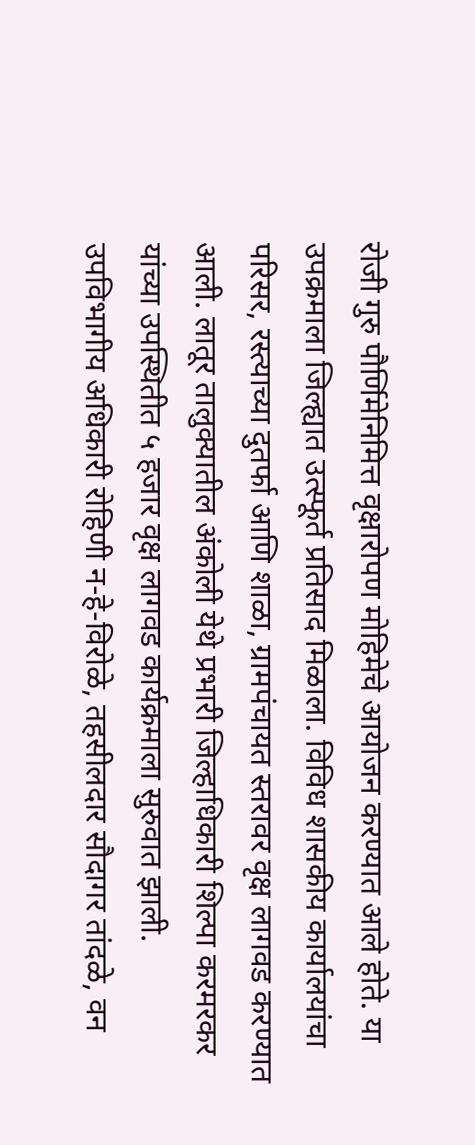रोजी गुरु पौर्णिमेनिमित्त वृक्षारोपण मोहिमेचे आयोजन करण्यात आले होते. या उपक्रमाला जिल्ह्यात उत्स्फूर्त प्रतिसाद मिळाला. विविध शासकीय कार्यालयांचा परिसर, रस्त्याच्या दुतर्फा आणि शाळा, ग्रामपंचायत स्तरावर वृक्ष लागवड करण्यात आली. लातूर तालुक्यातील अंकोली येथे प्रभारी जिल्हाधिकारी शिल्पा करमरकर यांच्या उपस्थितीत ५ हजार वृक्ष लागवड कार्यक्रमाला सुरुवात झाली.
उपविभागीय अधिकारी रोहिणी न-हे-विरोळे, तहसीलदार सौदागर तांदळे, वन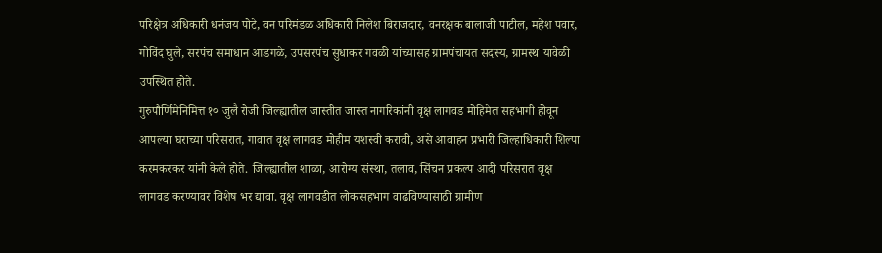परिक्षेत्र अधिकारी धनंजय पोटे, वन परिमंडळ अधिकारी निलेश बिराजदार, वनरक्षक बालाजी पाटील, महेश पवार, गोविंद घुले, सरपंच समाधान आडगळे, उपसरपंच सुधाकर गवळी यांच्यासह ग्रामपंचायत सदस्य, ग्रामस्थ यावेळी उपस्थित होते.
गुरुपौर्णिमेनिमित्त १० जुलै रोजी जिल्ह्यातील जास्तीत जास्त नागरिकांनी वृक्ष लागवड मोहिमेत सहभागी होवून आपल्या घराच्या परिसरात, गावात वृक्ष लागवड मोहीम यशस्वी करावी, असे आवाहन प्रभारी जिल्हाधिकारी शिल्पा करमकरकर यांनी केले होते. जिल्ह्यातील शाळा, आरोग्य संस्था, तलाव, सिंचन प्रकल्प आदी परिसरात वृक्ष लागवड करण्यावर विशेष भर द्यावा. वृक्ष लागवडीत लोकसहभाग वाढविण्यासाठी ग्रामीण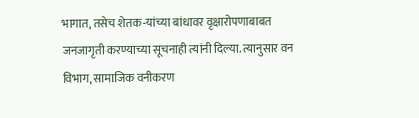भागात, तसेच शेतक-यांच्या बांधावर वृक्षारोपणाबाबत जनजागृती करण्याच्या सूचनाही त्यांनी दिल्या. त्यानुसार वन विभाग, सामाजिक वनीकरण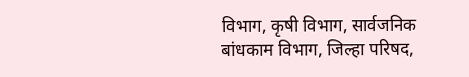विभाग, कृषी विभाग, सार्वजनिक बांधकाम विभाग, जिल्हा परिषद,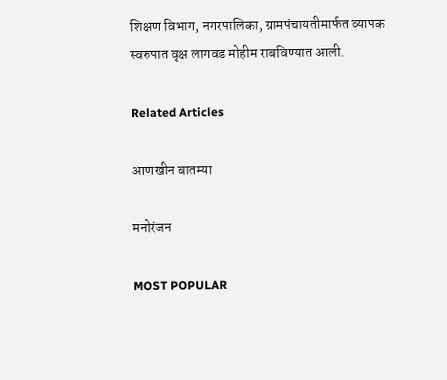शिक्षण विभाग, नगरपालिका, ग्रामपंचायतीमार्फत व्यापक स्वरुपात वृक्ष लागवड मोहीम राबविण्यात आली.

Related Articles

आणखीन बातम्या

मनोरंजन

MOST POPULAR